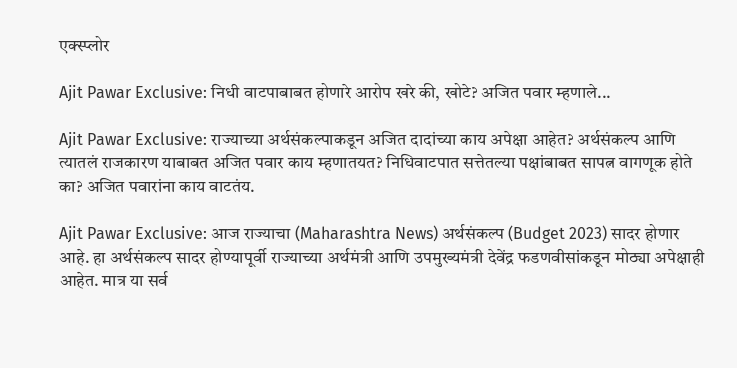एक्स्प्लोर

Ajit Pawar Exclusive: निधी वाटपाबाबत होणारे आरोप खरे की, खोटे? अजित पवार म्हणाले...

Ajit Pawar Exclusive: राज्याच्या अर्थसंकल्पाकडून अजित दादांच्या काय अपेक्षा आहेत? अर्थसंकल्प आणि त्यातलं राजकारण याबाबत अजित पवार काय म्हणातयत? निधिवाटपात सत्तेतल्या पक्षांबाबत सापत्न वागणूक होते का? अजित पवारांना काय वाटतंय.

Ajit Pawar Exclusive: आज राज्याचा (Maharashtra News) अर्थसंकल्प (Budget 2023) सादर होणार आहे. हा अर्थसंकल्प सादर होण्यापूर्वी राज्याच्या अर्थमंत्री आणि उपमुख्यमंत्री देवेंद्र फडणवीसांकडून मोठ्या अपेक्षाही आहेत. मात्र या सर्व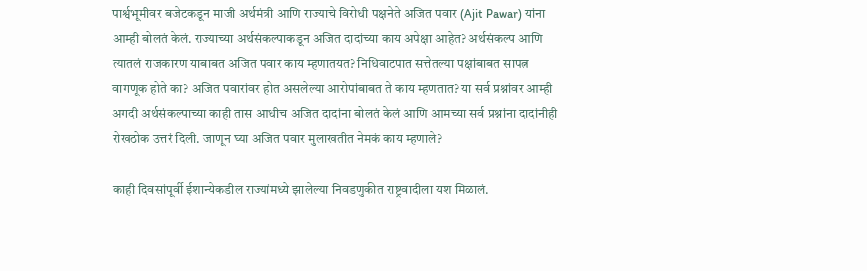पार्श्वभूमीवर बजेटकडून माजी अर्थमंत्री आणि राज्याचे विरोधी पक्षनेते अजित पवार (Ajit Pawar) यांना आम्ही बोलतं केलं. राज्याच्या अर्थसंकल्पाकडून अजित दादांच्या काय अपेक्षा आहेत? अर्थसंकल्प आणि त्यातलं राजकारण याबाबत अजित पवार काय म्हणातयत? निधिवाटपात सत्तेतल्या पक्षांबाबत सापत्न वागणूक होते का? अजित पवारांवर होत असलेल्या आरोपांबाबत ते काय म्हणतात? या सर्व प्रश्नांवर आम्ही अगदी अर्थसंकल्पाच्या काही तास आधीच अजित दादांना बोलतं केलं आणि आमच्या सर्व प्रश्नांना दादांनीही रोखठोक उत्तरं दिली. जाणून घ्या अजित पवार मुलाखतीत नेमकं काय म्हणाले?

काही दिवसांपूर्वी ईशान्येकडील राज्यांमध्ये झालेल्या निवडणुकीत राष्ट्रवादीला यश मिळालं.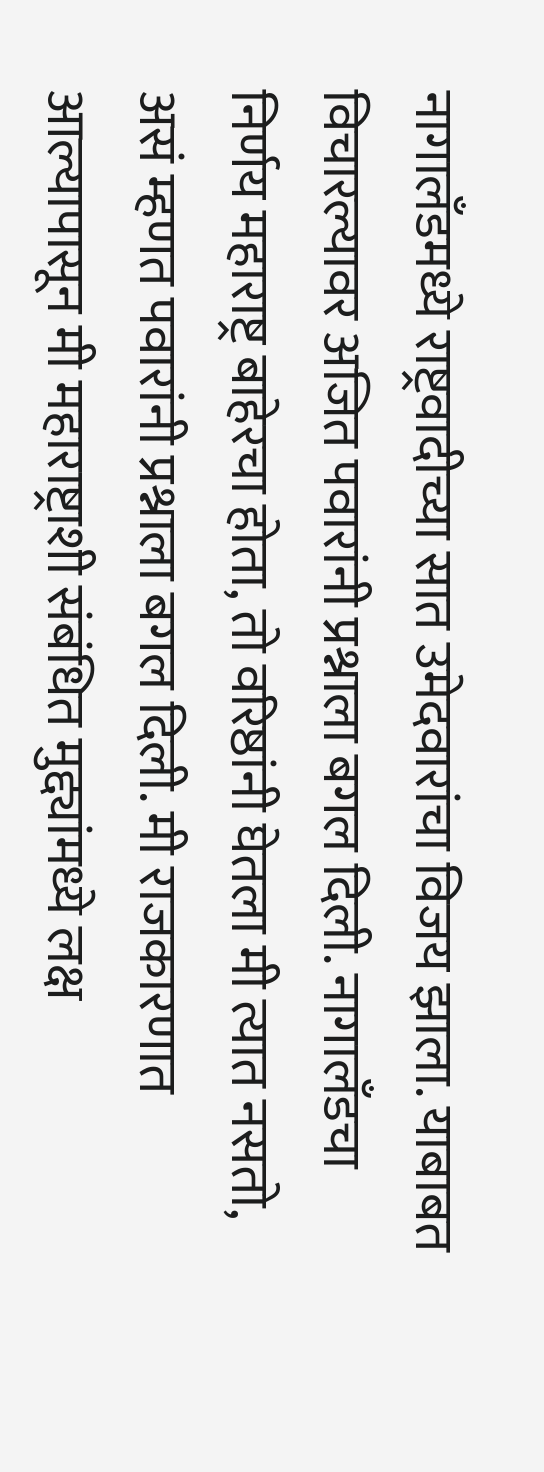नागालँडमध्ये राष्ट्रवादीच्या सात उमेदवारांचा विजय झाला. याबाबत विचारल्यावर अजित पवारांनी प्रश्नाला बगल दिली. नागालँडचा निर्णय महाराष्ट्र बाहेरचा होता, तो वरिष्ठांनी घेतला मी त्यात नसतो, असं म्हणत पवारांनी प्रश्नाला बगल दिली. मी राजकारणात आल्यापासून मी महाराष्ट्राशी संबंधित मुद्द्यांमध्ये लक्ष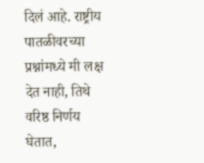दिलं आहे. राष्ट्रीय पातळीवरच्या प्रश्नांमध्ये मी लक्ष देत नाही, तिथे वरिष्ठ निर्णय घेतात,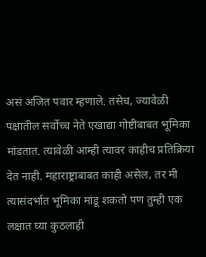असं अजित पवार म्हणाले. तसेच, ज्यावेळी पक्षातील सर्वोच्च नेते एखाद्या गोष्टीबाबत भूमिका मांडतात. त्यावेळी आम्ही त्यावर काहीच प्रतिक्रिया देत नाही. महाराष्ट्राबाबत काही असेल, तर मी त्यासंदर्भात भूमिका मांडू शकतो पण तुम्ही एक लक्षात घ्या कुठलाही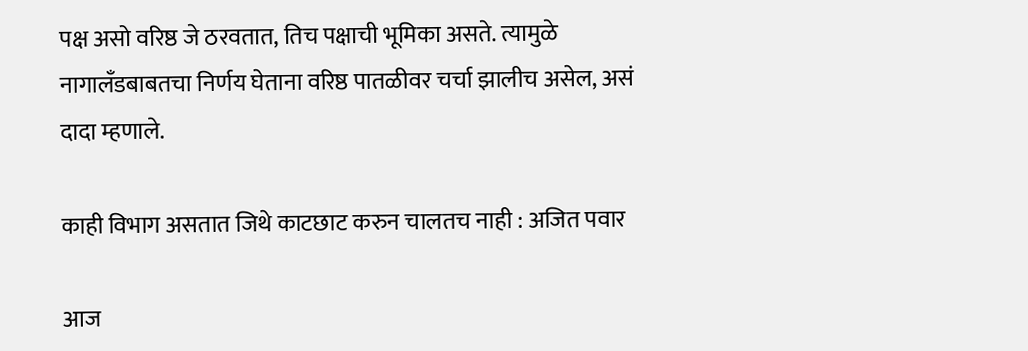पक्ष असो वरिष्ठ जे ठरवतात, तिच पक्षाची भूमिका असते. त्यामुळे नागालँडबाबतचा निर्णय घेताना वरिष्ठ पातळीवर चर्चा झालीच असेल, असं दादा म्हणाले.

काही विभाग असतात जिथे काटछाट करुन चालतच नाही : अजित पवार

आज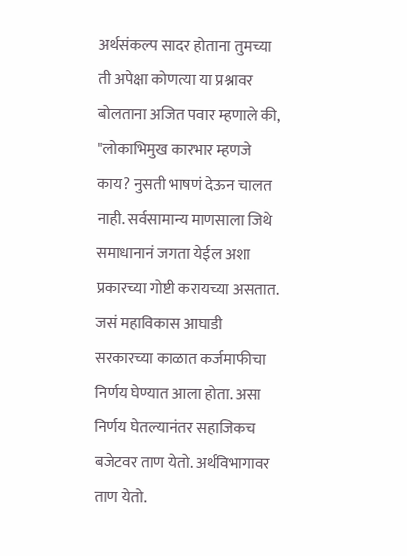अर्थसंकल्प सादर होताना तुमच्या ती अपेक्षा कोणत्या या प्रश्नावर बोलताना अजित पवार म्हणाले की, "लोकाभिमुख कारभार म्हणजे काय? नुसती भाषणं देऊन चालत नाही. सर्वसामान्य माणसाला जिथे समाधानानं जगता येईल अशा प्रकारच्या गोष्टी करायच्या असतात. जसं महाविकास आघाडी सरकारच्या काळात कर्जमाफीचा निर्णय घेण्यात आला होता. असा निर्णय घेतल्यानंतर सहाजिकच बजेटवर ताण येतो. अर्थविभागावर ताण येतो.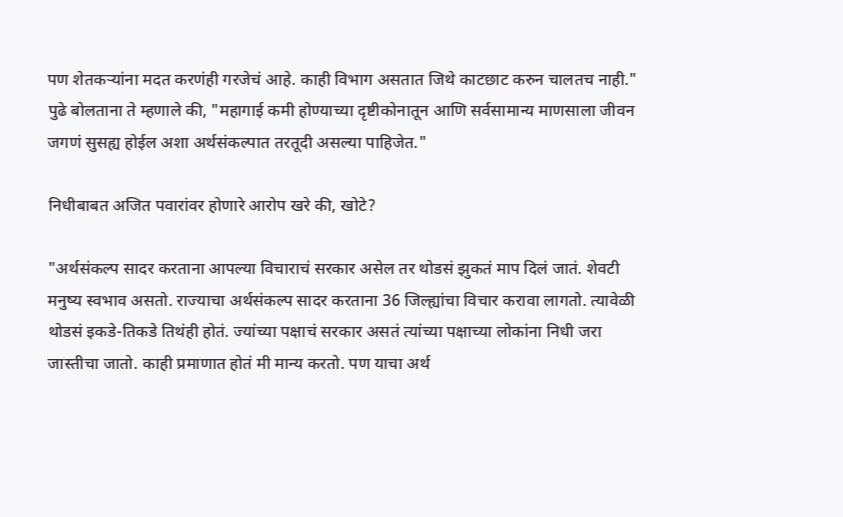पण शेतकऱ्यांना मदत करणंही गरजेचं आहे. काही विभाग असतात जिथे काटछाट करुन चालतच नाही." पुढे बोलताना ते म्हणाले की, "महागाई कमी होण्याच्या दृष्टीकोनातून आणि सर्वसामान्य माणसाला जीवन जगणं सुसह्य होईल अशा अर्थसंकल्पात तरतूदी असल्या पाहिजेत."

निधीबाबत अजित पवारांवर होणारे आरोप खरे की, खोटे?

"अर्थसंकल्प सादर करताना आपल्या विचाराचं सरकार असेल तर थोडसं झुकतं माप दिलं जातं. शेवटी मनुष्य स्वभाव असतो. राज्याचा अर्थसंकल्प सादर करताना 36 जिल्ह्यांचा विचार करावा लागतो. त्यावेळी थोडसं इकडे-तिकडे तिथंही होतं. ज्यांच्या पक्षाचं सरकार असतं त्यांच्या पक्षाच्या लोकांना निधी जरा जास्तीचा जातो. काही प्रमाणात होतं मी मान्य करतो. पण याचा अर्थ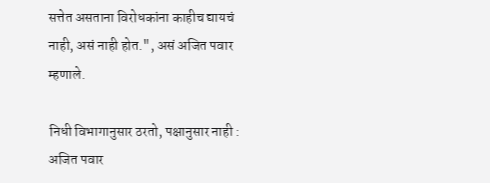सत्तेत असताना विरोधकांना काहीच द्यायचं नाही, असं नाही होत.", असं अजित पवार म्हणाले.

निधी विभागानुसार ठरतो, पक्षानुसार नाही : अजित पवार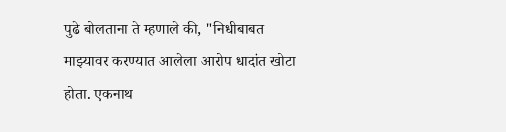पुढे बोलताना ते म्हणाले की, "निधीबाबत माझ्यावर करण्यात आलेला आरोप धादांत खोटा होता. एकनाथ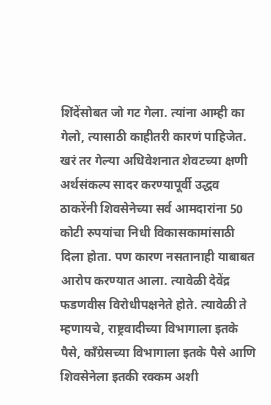शिंदेंसोबत जो गट गेला. त्यांना आम्ही का गेलो, त्यासाठी काहीतरी कारणं पाहिजेत. खरं तर गेल्या अधिवेशनात शेवटच्या क्षणी अर्थसंकल्प सादर करण्यापूर्वी उद्धव ठाकरेंनी शिवसेनेच्या सर्व आमदारांना 50 कोटी रुपयांचा निधी विकासकामांसाठी दिला होता. पण कारण नसतानाही याबाबत आरोप करण्यात आला. त्यावेळी देवेंद्र फडणवीस विरोधीपक्षनेते होते. त्यावेळी ते म्हणायचे, राष्ट्रवादीच्या विभागाला इतके पैसे, काँग्रेसच्या विभागाला इतके पैसे आणि शिवसेनेला इतकी रक्कम अशी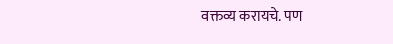वक्तव्य करायचे. पण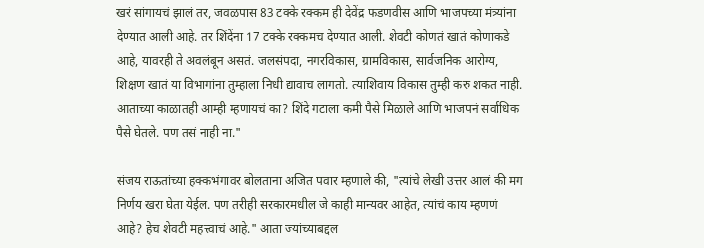खरं सांगायचं झालं तर, जवळपास 83 टक्के रक्कम ही देवेंद्र फडणवीस आणि भाजपच्या मंत्र्यांना देण्यात आली आहे. तर शिंदेंना 17 टक्के रक्कमच देण्यात आली. शेवटी कोणतं खातं कोणाकडे आहे, यावरही ते अवलंबून असतं. जलसंपदा, नगरविकास, ग्रामविकास, सार्वजनिक आरोग्य, शिक्षण खातं या विभागांना तुम्हाला निधी द्यावाच लागतो. त्याशिवाय विकास तुम्ही करु शकत नाही. आताच्या काळातही आम्ही म्हणायचं का? शिंदे गटाला कमी पैसे मिळाले आणि भाजपनं सर्वाधिक पैसे घेतले. पण तसं नाही ना."

संजय राऊतांच्या हक्कभंगावर बोलताना अजित पवार म्हणाले की, "त्यांचे लेखी उत्तर आलं की मग निर्णय खरा घेता येईल. पण तरीही सरकारमधील जे काही मान्यवर आहेत, त्यांचं काय म्हणणं आहे? हेच शेवटी महत्त्वाचं आहे." आता ज्यांच्याबद्दल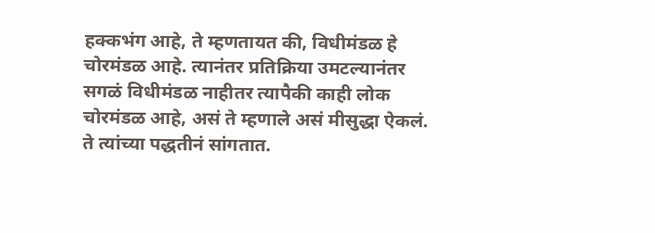हक्कभंग आहे, ते म्हणतायत की, विधीमंडळ हे चोरमंडळ आहे. त्यानंतर प्रतिक्रिया उमटल्यानंतर सगळं विधीमंडळ नाहीतर त्यापैकी काही लोक चोरमंडळ आहे, असं ते म्हणाले असं मीसुद्धा ऐकलं. ते त्यांच्या पद्धतीनं सांगतात.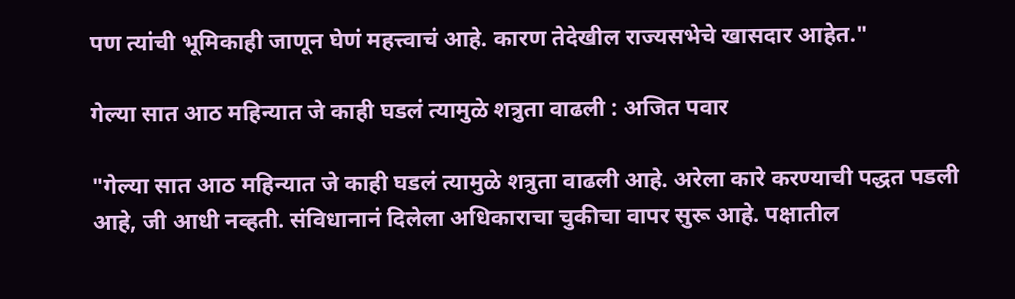पण त्यांची भूमिकाही जाणून घेणं महत्त्वाचं आहे. कारण तेदेखील राज्यसभेचे खासदार आहेत."

गेल्या सात आठ महिन्यात जे काही घडलं त्यामुळे शत्रुता वाढली : अजित पवार

"गेल्या सात आठ महिन्यात जे काही घडलं त्यामुळे शत्रुता वाढली आहे. अरेला कारे करण्याची पद्धत पडली आहे, जी आधी नव्हती. संविधानानं दिलेला अधिकाराचा चुकीचा वापर सुरू आहे. पक्षातील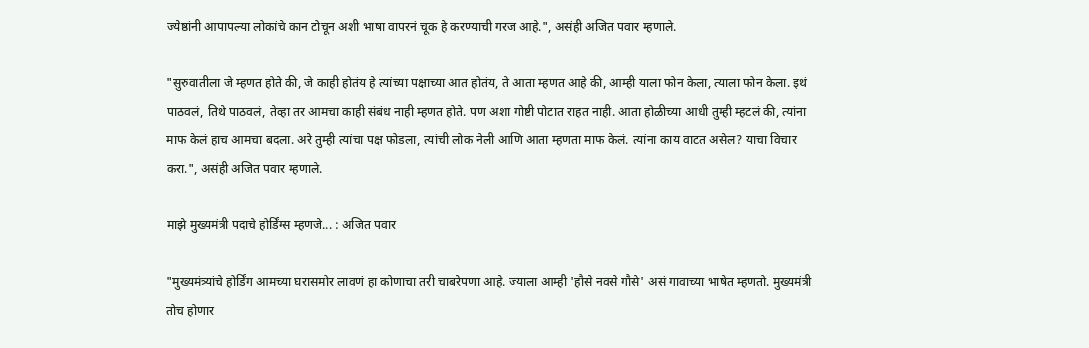ज्येष्ठांनी आपापल्या लोकांचे कान टोचून अशी भाषा वापरनं चूक हे करण्याची गरज आहे.", असंही अजित पवार म्हणाले.

"सुरुवातीला जे म्हणत होते की, जे काही होतंय हे त्यांच्या पक्षाच्या आत होतंय, ते आता म्हणत आहे की, आम्ही याला फोन केला, त्याला फोन केला. इथं पाठवलं, तिथे पाठवलं, तेव्हा तर आमचा काही संबंध नाही म्हणत होते. पण अशा गोष्टी पोटात राहत नाही. आता होळीच्या आधी तुम्ही म्हटलं की, त्यांना माफ केलं हाच आमचा बदला. अरे तुम्ही त्यांचा पक्ष फोडला, त्यांची लोक नेली आणि आता म्हणता माफ केलं. त्यांना काय वाटत असेल? याचा विचार करा.", असंही अजित पवार म्हणाले.

माझे मुख्यमंत्री पदाचे होर्डिंग्स म्हणजे... : अजित पवार

"मुख्यमंत्र्यांचे होर्डिंग आमच्या घरासमोर लावणं हा कोणाचा तरी चाबरेपणा आहे. ज्याला आम्ही 'हौसे नवसे गौसे' असं गावाच्या भाषेत म्हणतो. मुख्यमंत्री तोच होणार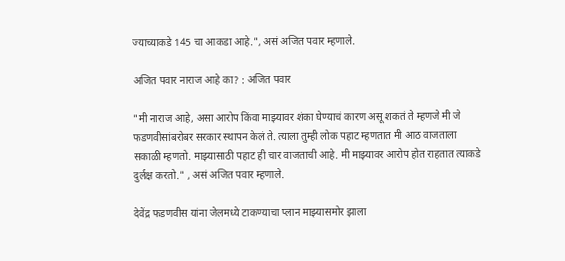ज्याच्याकडे 145 चा आकडा आहे.", असं अजित पवार म्हणाले.

अजित पवार नाराज आहे का? : अजित पवार

"मी नाराज आहे, असा आरोप किंवा माझ्यावर शंका घेण्याचं कारण असू शकतं ते म्हणजे मी जे फडणवीसांबरोबर सरकार स्थापन केलं ते. त्याला तुम्ही लोक पहाट म्हणतात मी आठ वाजताला सकाळी म्हणतो. माझ्यासाठी पहाट ही चार वाजताची आहे. मी माझ्यावर आरोप होत राहतात त्याकडे दुर्लक्ष करतो." , असं अजित पवार म्हणाले.

देवेंद्र फडणवीस यांना जेलमध्ये टाकण्याचा प्लान माझ्यासमोर झाला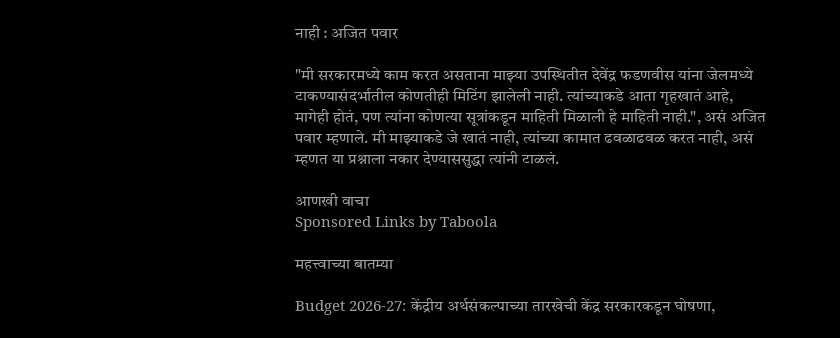नाही : अजित पवार

"मी सरकारमध्ये काम करत असताना माझ्या उपस्थितीत देवेंद्र फडणवीस यांना जेलमध्ये टाकण्यासंदर्भातील कोणतीही मिटिंग झालेली नाही. त्यांच्याकडे आता गृहखातं आहे, मागेही होतं, पण त्यांना कोणत्या सूत्रांकडून माहिती मिळाली हे माहिती नाही.", असं अजित पवार म्हणाले. मी माझ्याकडे जे खातं नाही, त्यांच्या कामात ढवळाढवळ करत नाही, असं म्हणत या प्रश्नाला नकार देण्याससुद्धा त्यांनी टाळलं.

आणखी वाचा
Sponsored Links by Taboola

महत्त्वाच्या बातम्या

Budget 2026-27: केंद्रीय अर्थसंकल्पाच्या तारखेची केंद्र सरकारकडून घोषणा,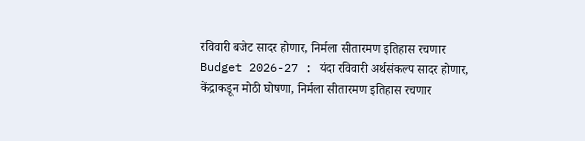रविवारी बजेट सादर होणार, निर्मला सीतारमण इतिहास रचणार
Budget 2026-27 : यंदा रविवारी अर्थसंकल्प सादर होणार, केंद्राकडून मोठी घोषणा, निर्मला सीतारमण इतिहास रचणार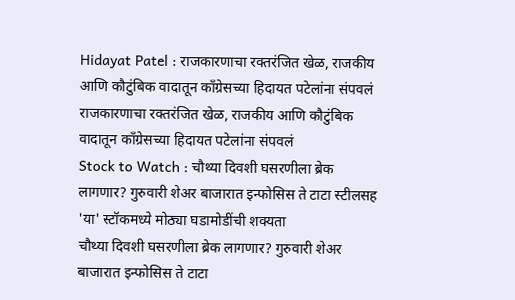Hidayat Patel : राजकारणाचा रक्तरंजित खेळ, राजकीय आणि कौटुंबिक वादातून काँग्रेसच्या हिदायत पटेलांना संपवलं
राजकारणाचा रक्तरंजित खेळ, राजकीय आणि कौटुंबिक वादातून काँग्रेसच्या हिदायत पटेलांना संपवलं
Stock to Watch : चौथ्या दिवशी घसरणीला ब्रेक लागणार? गुरुवारी शेअर बाजारात इन्फोसिस ते टाटा स्टीलसह 'या' स्टॉकमध्ये मोठ्या घडामोडींची शक्यता
चौथ्या दिवशी घसरणीला ब्रेक लागणार? गुरुवारी शेअर बाजारात इन्फोसिस ते टाटा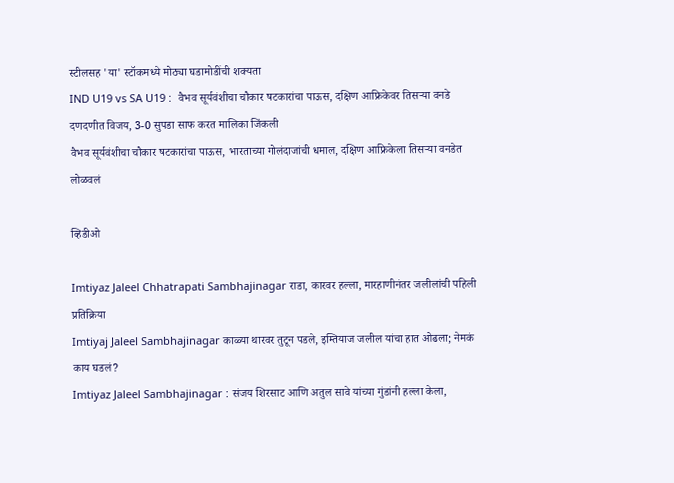स्टीलसह 'या' स्टॉकमध्ये मोठ्या घडामोडींची शक्यता
IND U19 vs SA U19 :  वैभव सूर्यवंशीचा चौकार षटकारांचा पाऊस, दक्षिण आफ्रिकेवर तिसऱ्या वनडे दणदणीत विजय, 3-0 सुपडा साफ करत मालिका जिंकली
वैभव सूर्यवंशीचा चौकार षटकारांचा पाऊस, भारताच्या गोलंदाजांची धमाल, दक्षिण आफ्रिकेला तिसऱ्या वनडेत लोळवलं

व्हिडीओ

Imtiyaz Jaleel Chhatrapati Sambhajinagar राडा, कारवर हल्ला, मारहाणीनंतर जलीलांची पहिली प्रतिक्रिया
Imtiyaj Jaleel Sambhajinagar काळ्या थारवर तुटून पडले, इम्तियाज जलील यांचा हात ओढला; नेमकं काय घडलं?
Imtiyaz Jaleel Sambhajinagar : संजय शिरसाट आणि अतुल सावे यांच्या गुंडांनी हल्ला केला,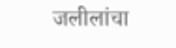जलीलांचा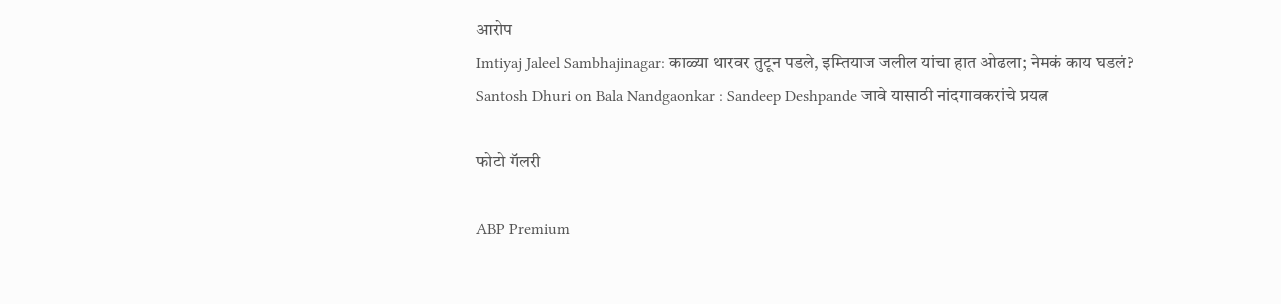आरोप
Imtiyaj Jaleel Sambhajinagar: काळ्या थारवर तुटून पडले, इम्तियाज जलील यांचा हात ओढला; नेमकं काय घडलं?
Santosh Dhuri on Bala Nandgaonkar : Sandeep Deshpande जावे यासाठी नांदगावकरांचे प्रयत्न

फोटो गॅलरी

ABP Premium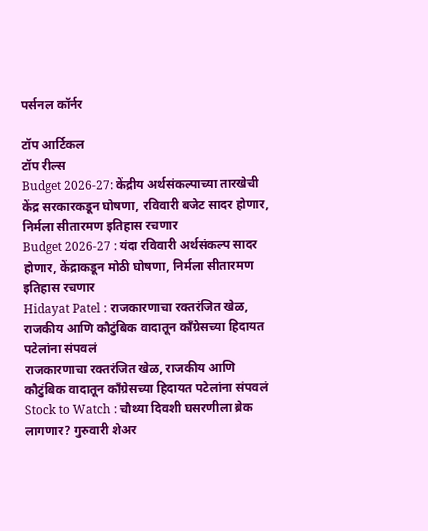पर्सनल कॉर्नर

टॉप आर्टिकल
टॉप रील्स
Budget 2026-27: केंद्रीय अर्थसंकल्पाच्या तारखेची केंद्र सरकारकडून घोषणा, रविवारी बजेट सादर होणार, निर्मला सीतारमण इतिहास रचणार
Budget 2026-27 : यंदा रविवारी अर्थसंकल्प सादर होणार, केंद्राकडून मोठी घोषणा, निर्मला सीतारमण इतिहास रचणार
Hidayat Patel : राजकारणाचा रक्तरंजित खेळ, राजकीय आणि कौटुंबिक वादातून काँग्रेसच्या हिदायत पटेलांना संपवलं
राजकारणाचा रक्तरंजित खेळ, राजकीय आणि कौटुंबिक वादातून काँग्रेसच्या हिदायत पटेलांना संपवलं
Stock to Watch : चौथ्या दिवशी घसरणीला ब्रेक लागणार? गुरुवारी शेअर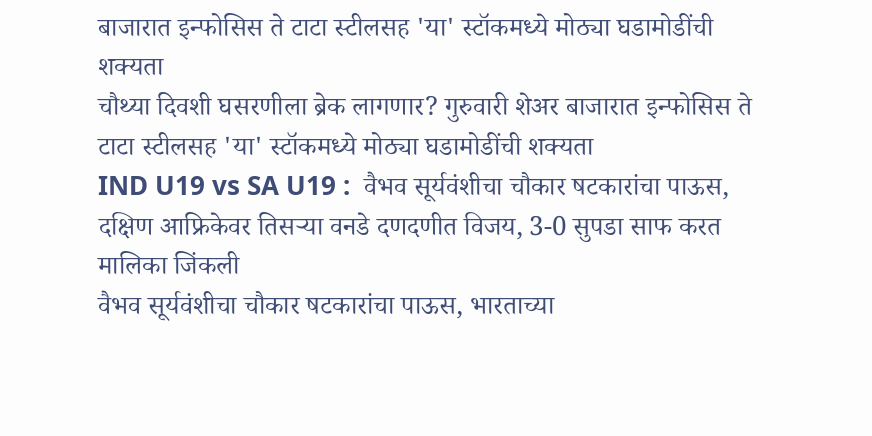बाजारात इन्फोसिस ते टाटा स्टीलसह 'या' स्टॉकमध्ये मोठ्या घडामोडींची शक्यता
चौथ्या दिवशी घसरणीला ब्रेक लागणार? गुरुवारी शेअर बाजारात इन्फोसिस ते टाटा स्टीलसह 'या' स्टॉकमध्ये मोठ्या घडामोडींची शक्यता
IND U19 vs SA U19 :  वैभव सूर्यवंशीचा चौकार षटकारांचा पाऊस, दक्षिण आफ्रिकेवर तिसऱ्या वनडे दणदणीत विजय, 3-0 सुपडा साफ करत मालिका जिंकली
वैभव सूर्यवंशीचा चौकार षटकारांचा पाऊस, भारताच्या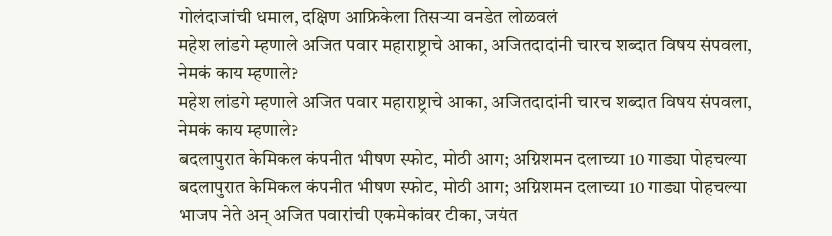गोलंदाजांची धमाल, दक्षिण आफ्रिकेला तिसऱ्या वनडेत लोळवलं
महेश लांडगे म्हणाले अजित पवार महाराष्ट्राचे आका, अजितदादांनी चारच शब्दात विषय संपवला, नेमकं काय म्हणाले?
महेश लांडगे म्हणाले अजित पवार महाराष्ट्राचे आका, अजितदादांनी चारच शब्दात विषय संपवला, नेमकं काय म्हणाले?
बदलापुरात केमिकल कंपनीत भीषण स्फोट, मोठी आग; अग्निशमन दलाच्या 10 गाड्या पोहचल्या
बदलापुरात केमिकल कंपनीत भीषण स्फोट, मोठी आग; अग्निशमन दलाच्या 10 गाड्या पोहचल्या
भाजप नेते अन् अजित पवारांची एकमेकांवर टीका, जयंत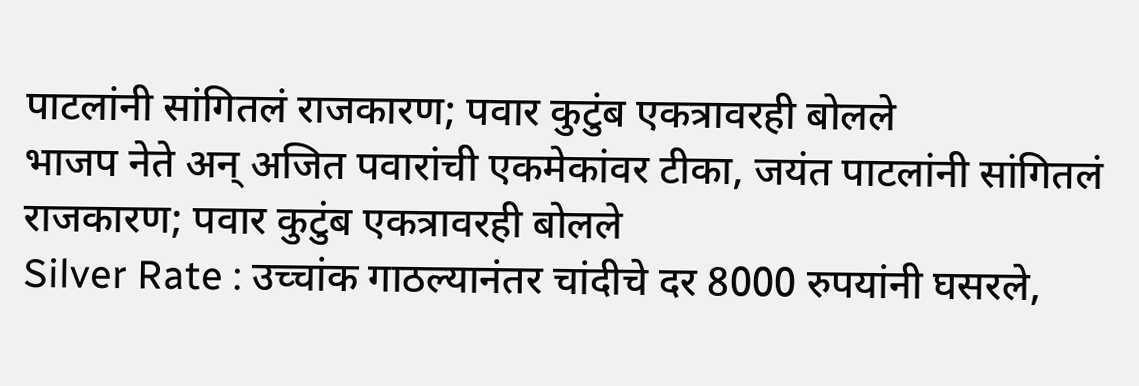पाटलांनी सांगितलं राजकारण; पवार कुटुंब एकत्रावरही बोलले
भाजप नेते अन् अजित पवारांची एकमेकांवर टीका, जयंत पाटलांनी सांगितलं राजकारण; पवार कुटुंब एकत्रावरही बोलले
Silver Rate : उच्चांक गाठल्यानंतर चांदीचे दर 8000 रुपयांनी घसरले,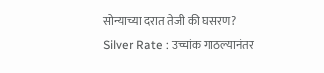सोन्याच्या दरात तेजी की घसरण?
Silver Rate : उच्चांक गाठल्यानंतर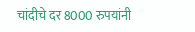चांदीचे दर 8000 रुपयांनी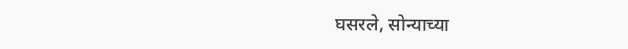घसरले, सोन्याच्या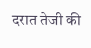दरात तेजी की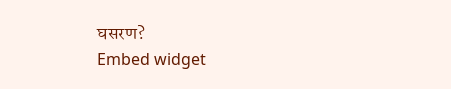घसरण?
Embed widget